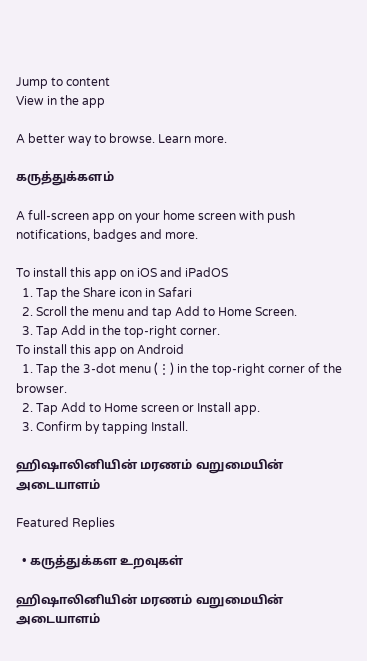Jump to content
View in the app

A better way to browse. Learn more.

கருத்துக்களம்

A full-screen app on your home screen with push notifications, badges and more.

To install this app on iOS and iPadOS
  1. Tap the Share icon in Safari
  2. Scroll the menu and tap Add to Home Screen.
  3. Tap Add in the top-right corner.
To install this app on Android
  1. Tap the 3-dot menu (⋮) in the top-right corner of the browser.
  2. Tap Add to Home screen or Install app.
  3. Confirm by tapping Install.

ஹிஷாலினியின் மரணம் வறுமையின் அடையாளம்

Featured Replies

  • கருத்துக்கள உறவுகள்

ஹிஷாலினியின் மரணம் வறுமையின் அடையாளம்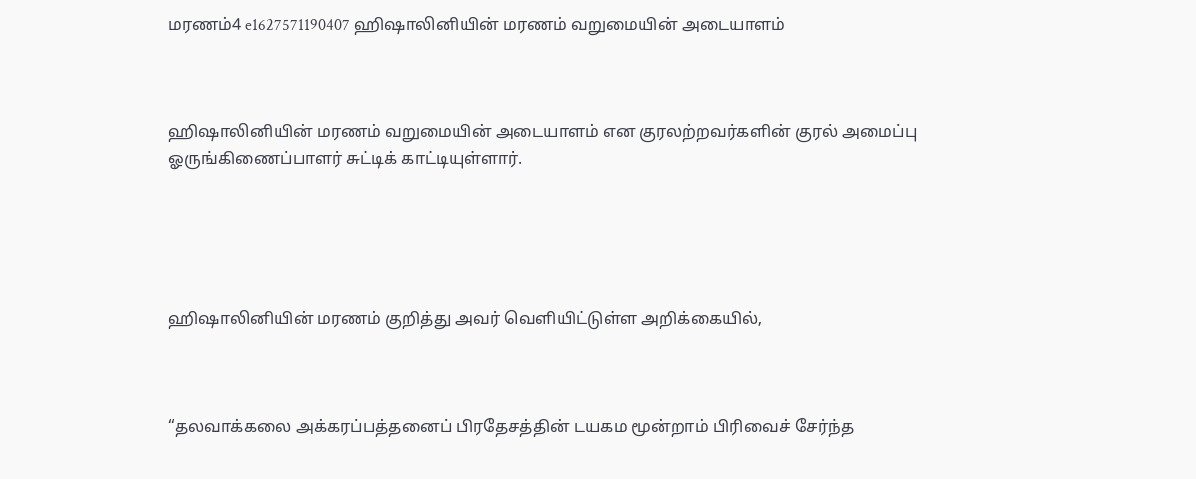மரணம்4 e1627571190407 ஹிஷாலினியின் மரணம் வறுமையின் அடையாளம்



ஹிஷாலினியின் மரணம் வறுமையின் அடையாளம் என குரலற்றவர்களின் குரல் அமைப்பு ஓருங்கிணைப்பாளர் சுட்டிக் காட்டியுள்ளார்.





ஹிஷாலினியின் மரணம் குறித்து அவர் வெளியிட்டுள்ள அறிக்கையில்,



“தலவாக்கலை அக்கரப்பத்தனைப் பிரதேசத்தின் டயகம மூன்றாம் பிரிவைச் சேர்ந்த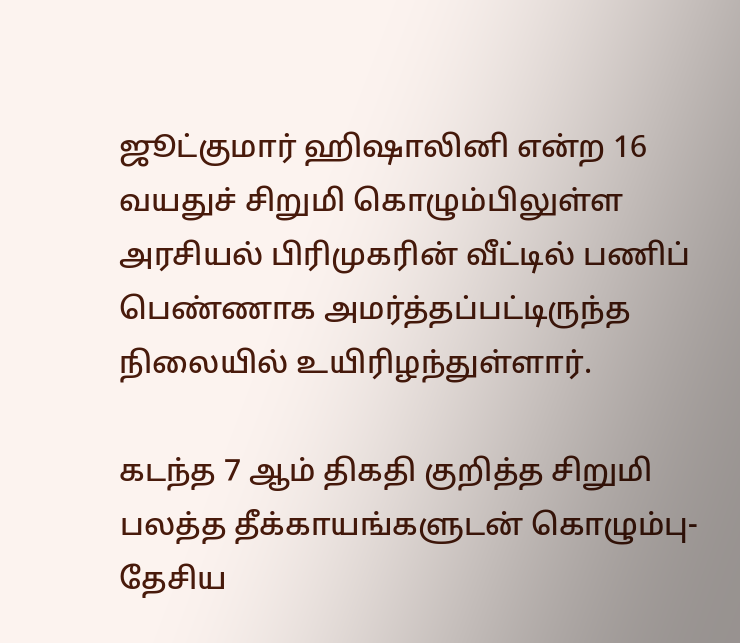ஜூட்குமார் ஹிஷாலினி என்ற 16 வயதுச் சிறுமி கொழும்பிலுள்ள அரசியல் பிரிமுகரின் வீட்டில் பணிப் பெண்ணாக அமர்த்தப்பட்டிருந்த நிலையில் உயிரிழந்துள்ளார்.

கடந்த 7 ஆம் திகதி குறித்த சிறுமி பலத்த தீக்காயங்களுடன் கொழும்பு-தேசிய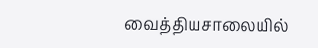வைத்தியசாலையில்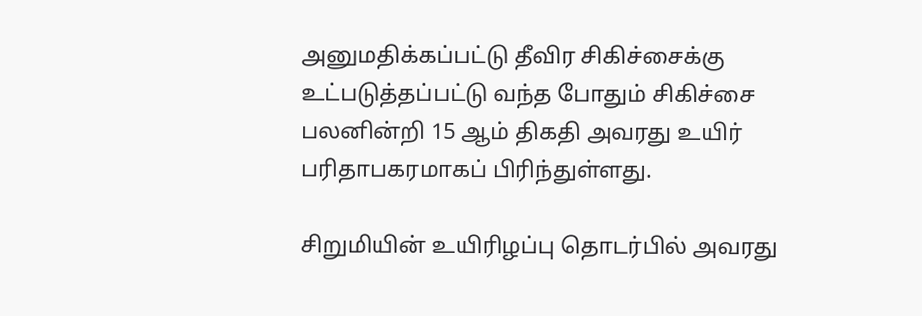அனுமதிக்கப்பட்டு தீவிர சிகிச்சைக்கு உட்படுத்தப்பட்டு வந்த போதும் சிகிச்சை பலனின்றி 15 ஆம் திகதி அவரது உயிர் பரிதாபகரமாகப் பிரிந்துள்ளது.

சிறுமியின் உயிரிழப்பு தொடர்பில் அவரது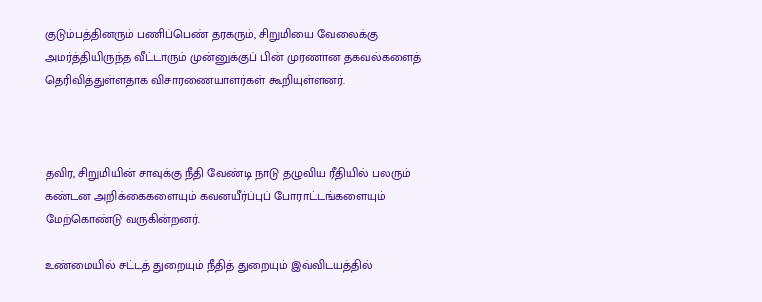குடும்பத்தினரும் பணிப்பெண் தரகரும், சிறுமியை வேலைக்கு அமர்த்தியிருந்த வீட்டாரும் முன்னுக்குப் பின் முரணான தகவல்களைத் தெரிவித்துள்ளதாக விசாரணையாளர்கள் கூறியுள்ளனர்.



தவிர, சிறுமியின் சாவுக்கு நீதி வேண்டி நாடு தழுவிய ரீதியில் பலரும் கண்டன அறிக்கைகளையும் கவனயீர்ப்புப் போராட்டங்களையும் மேற்கொண்டு வருகின்றனர்.

உண்மையில் சட்டத் துறையும் நீதித் துறையும் இவ்விடயத்தில்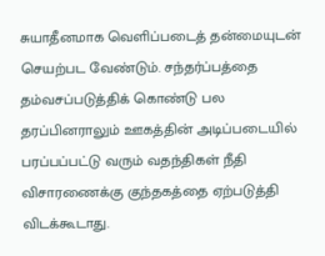சுயாதீனமாக வெளிப்படைத் தன்மையுடன் செயற்பட வேண்டும். சந்தர்ப்பத்தை தம்வசப்படுத்திக் கொண்டு பல தரப்பினராலும் ஊகத்தின் அடிப்படையில் பரப்பப்பட்டு வரும் வதந்திகள் நீதி விசாரணைக்கு குந்தகத்தை ஏற்படுத்தி விடக்கூடாது.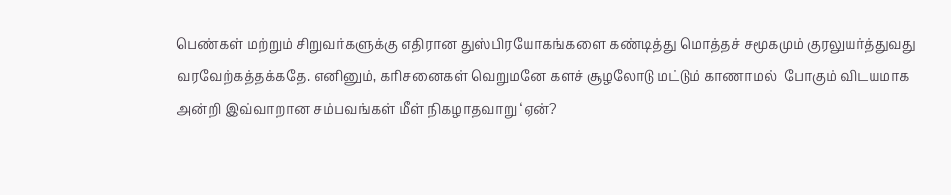பெண்கள் மற்றும் சிறுவர்களுக்கு எதிரான துஸ்பிரயோகங்களை கண்டித்து மொத்தச் சமூகமும் குரலுயர்த்துவது வரவேற்கத்தக்கதே. எனினும், கரிசனைகள் வெறுமனே களச் சூழலோடு மட்டும் காணாமல்  போகும் விடயமாக அன்றி இவ்வாறான சம்பவங்கள் மீள் நிகழாதவாறு ‘ஏன்?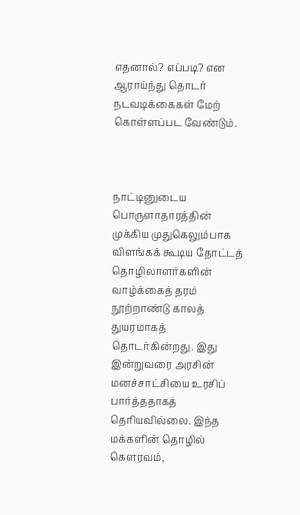எதனால்? எப்படி? என ஆராய்ந்து தொடர் நடவடிக்கைகள் மேற் கொள்ளப்பட வேண்டும்.



நாட்டினுடைய பொருளாதாரத்தின் முக்கிய முதுகெலும்பாக விளங்கக் கூடிய தோட்டத் தொழிலாளர்களின் வாழ்க்கைத் தரம் நூற்றாண்டு காலத் துயரமாகத் தொடர்கின்றது. இது இன்றுவரை அரசின் மனச்சாட்சியை உரசிப் பார்த்ததாகத் தெரியவில்லை. இந்த மக்களின் தொழில் கௌரவம்,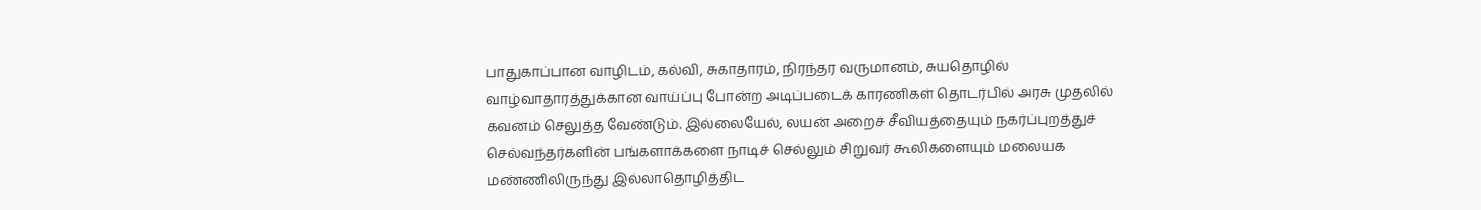பாதுகாப்பான வாழிடம், கல்வி, சுகாதாரம், நிரந்தர வருமானம், சுயதொழில் வாழ்வாதாரத்துக்கான வாய்ப்பு போன்ற அடிப்படைக் காரணிகள் தொடர்பில் அரசு முதலில் கவனம் செலுத்த வேண்டும். இல்லையேல், லயன் அறைச் சீவியத்தையும் நகர்ப்புறத்துச் செல்வந்தர்களின் பங்களாக்களை நாடிச் செல்லும் சிறுவர் கூலிகளையும் மலையக மண்ணிலிருந்து இல்லாதொழித்திட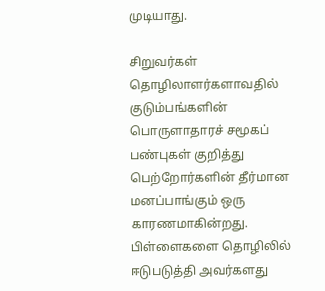முடியாது.

சிறுவர்கள் தொழிலாளர்களாவதில் குடும்பங்களின் பொருளாதாரச் சமூகப் பண்புகள் குறித்து பெற்றோர்களின் தீர்மான மனப்பாங்கும் ஒரு காரணமாகின்றது. பிள்ளைகளை தொழிலில் ஈடுபடுத்தி அவர்களது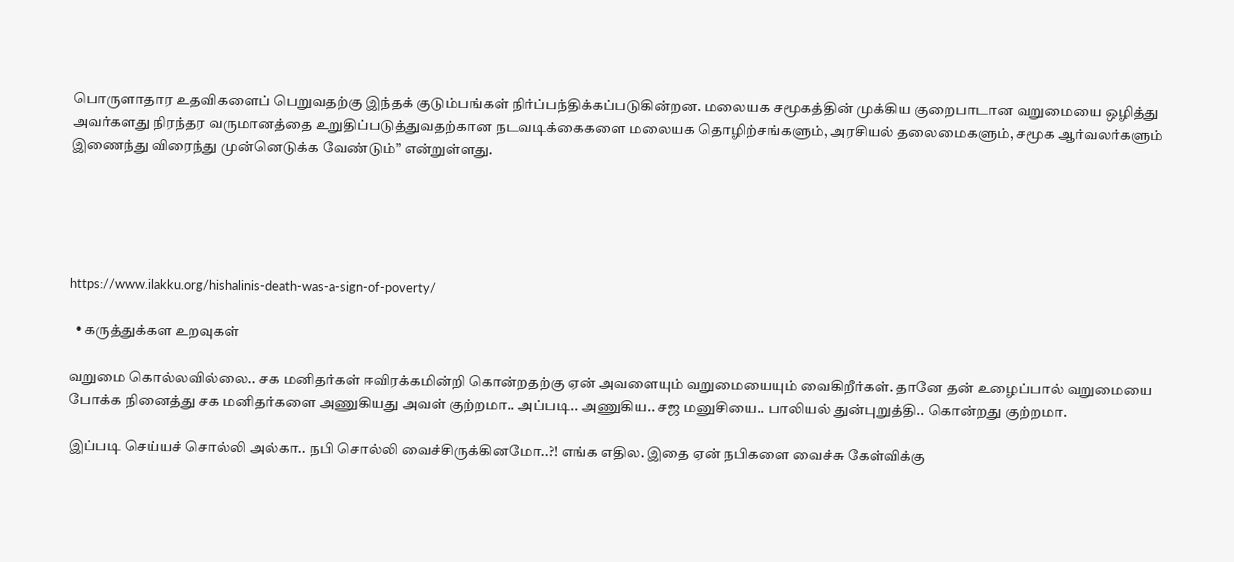பொருளாதார உதவிகளைப் பெறுவதற்கு இந்தக் குடும்பங்கள் நிர்ப்பந்திக்கப்படுகின்றன. மலையக சமூகத்தின் முக்கிய குறைபாடான வறுமையை ஒழித்து அவர்களது நிரந்தர வருமானத்தை உறுதிப்படுத்துவதற்கான நடவடிக்கைகளை மலையக தொழிற்சங்களும், அரசியல் தலைமைகளும், சமூக ஆர்வலர்களும் இணைந்து விரைந்து முன்னெடுக்க வேண்டும்” என்றுள்ளது.





https://www.ilakku.org/hishalinis-death-was-a-sign-of-poverty/

  • கருத்துக்கள உறவுகள்

வறுமை கொல்லவில்லை.. சக மனிதர்கள் ஈவிரக்கமின்றி கொன்றதற்கு ஏன் அவளையும் வறுமையையும் வைகிறீர்கள். தானே தன் உழைப்பால் வறுமையை போக்க நினைத்து சக மனிதர்களை அணுகியது அவள் குற்றமா.. அப்படி.. அணுகிய.. சஜ மனுசியை.. பாலியல் துன்புறுத்தி.. கொன்றது குற்றமா.

இப்படி செய்யச் சொல்லி அல்கா.. நபி சொல்லி வைச்சிருக்கினமோ..?! எங்க எதில. இதை ஏன் நபிகளை வைச்சு கேள்விக்கு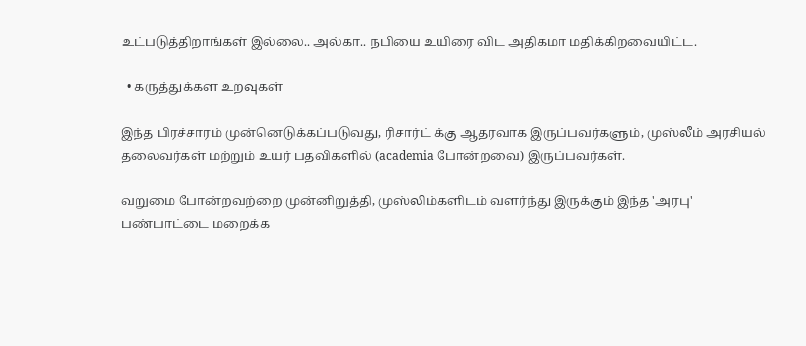உட்படுத்திறாங்கள் இல்லை.. அல்கா.. நபியை உயிரை விட அதிகமா மதிக்கிறவையிட்ட.

  • கருத்துக்கள உறவுகள்

இந்த பிரச்சாரம் முன்னெடுக்கப்படுவது, ரிசார்ட் க்கு ஆதரவாக இருப்பவர்களும், முஸ்லீம் அரசியல் தலைவர்கள் மற்றும் உயர் பதவிகளில் (academia போன்றவை) இருப்பவர்கள்.

வறுமை போன்றவற்றை முன்னிறுத்தி, முஸ்லிம்களிடம் வளர்ந்து இருக்கும் இந்த 'அரபு' பண்பாட்டை மறைக்க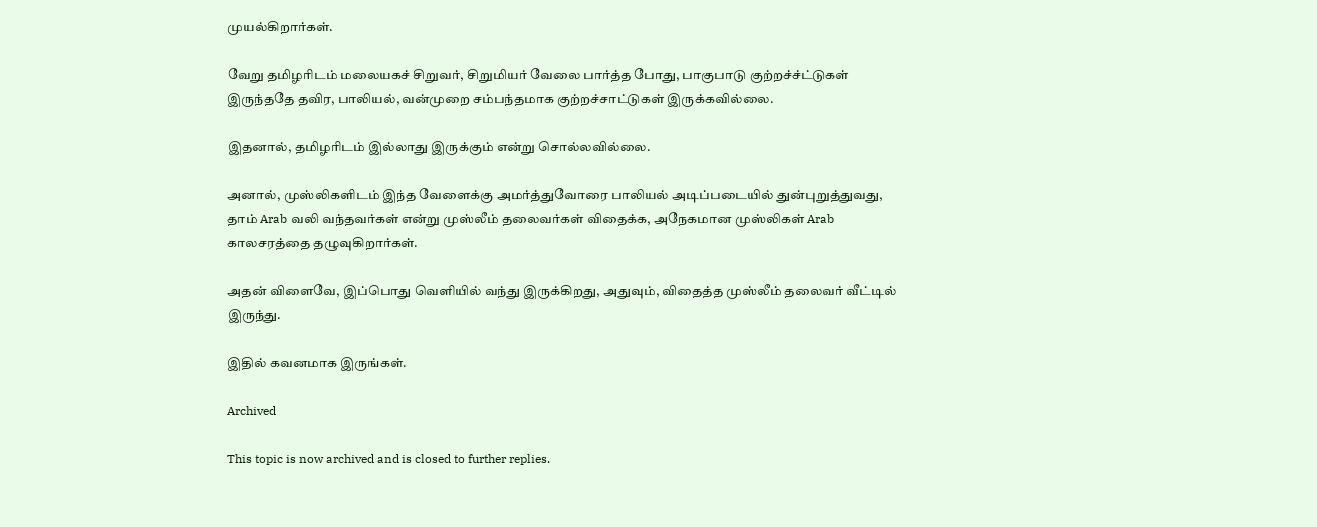முயல்கிறார்கள்.

வேறு தமிழரிடம் மலையகச் சிறுவர், சிறுமியர் வேலை பார்த்த போது, பாகுபாடு குற்றச்ச்ட்டுகள் இருந்ததே தவிர, பாலியல், வன்முறை சம்பந்தமாக குற்றச்சாட்டுகள் இருக்கவில்லை.

இதனால், தமிழரிடம் இல்லாது இருக்கும் என்று சொல்லவில்லை.

அனால், முஸ்லிகளிடம் இந்த வேளைக்கு அமர்த்துவோரை பாலியல் அடிப்படையில் துன்புறுத்துவது, தாம் Arab வலி வந்தவர்கள் என்று முஸ்லீம் தலைவர்கள் விதைக்க, அநேகமான முஸ்லிகள் Arab காலசரத்தை தழுவுகிறார்கள்.

அதன் விளைவே, இப்பொது வெளியில் வந்து இருக்கிறது, அதுவும், விதைத்த முஸ்லீம் தலைவர் வீட்டில் இருந்து.

இதில் கவனமாக இருங்கள்.

Archived

This topic is now archived and is closed to further replies.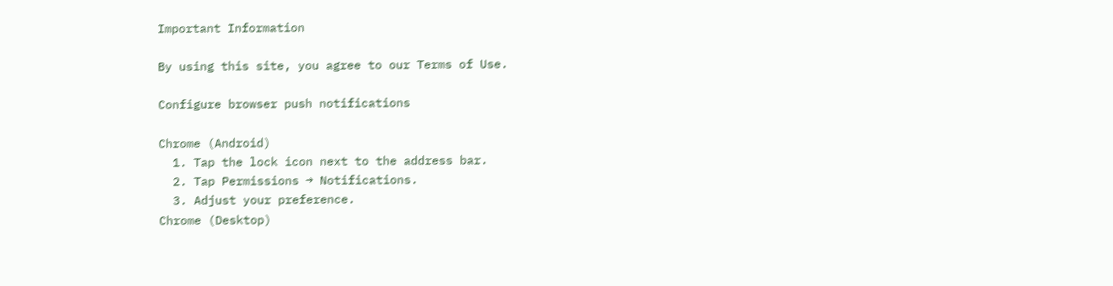Important Information

By using this site, you agree to our Terms of Use.

Configure browser push notifications

Chrome (Android)
  1. Tap the lock icon next to the address bar.
  2. Tap Permissions → Notifications.
  3. Adjust your preference.
Chrome (Desktop)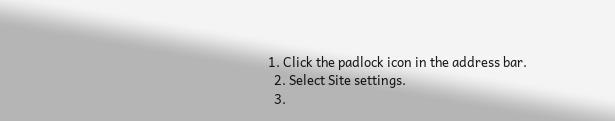1. Click the padlock icon in the address bar.
  2. Select Site settings.
  3.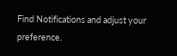Find Notifications and adjust your preference.